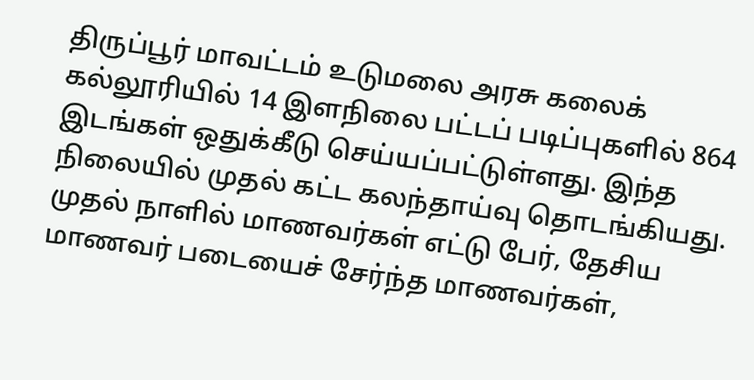திருப்பூர் மாவட்டம் உடுமலை அரசு கலைக் கல்லூரியில் 14 இளநிலை பட்டப் படிப்புகளில் 864 இடங்கள் ஒதுக்கீடு செய்யப்பட்டுள்ளது. இந்த நிலையில் முதல் கட்ட கலந்தாய்வு தொடங்கியது. முதல் நாளில் மாணவர்கள் எட்டு பேர், தேசிய மாணவர் படையைச் சேர்ந்த மாணவர்கள்,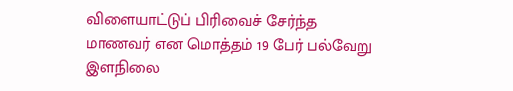விளையாட்டுப் பிரிவைச் சேர்ந்த மாணவர் என மொத்தம் 19 பேர் பல்வேறு இளநிலை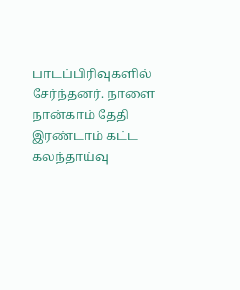பாடப்பிரிவுகளில் சேர்ந்தனர். நாளை நான்காம் தேதி இரண்டாம் கட்ட கலந்தாய்வு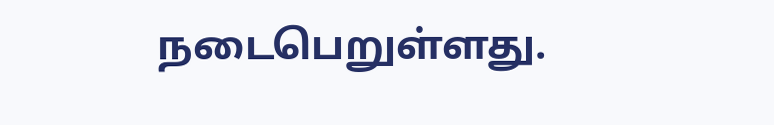நடைபெறுள்ளது.